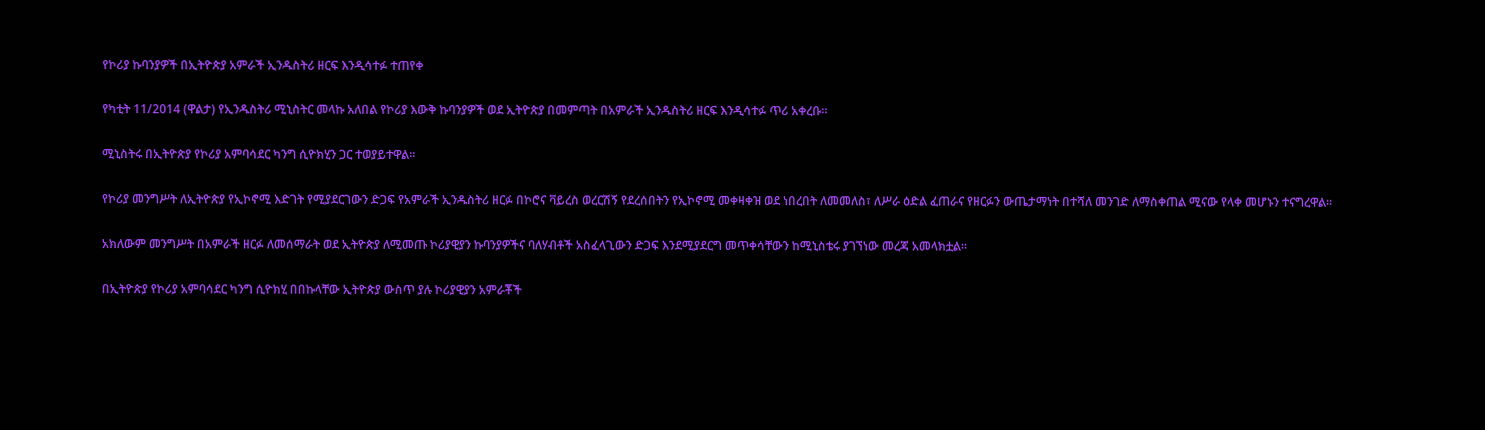የኮሪያ ኩባንያዎች በኢትዮጵያ አምራች ኢንዱስትሪ ዘርፍ እንዲሳተፉ ተጠየቀ

የካቲት 11/2014 (ዋልታ) የኢንዱስትሪ ሚኒስትር መላኩ አለበል የኮሪያ እውቅ ኩባንያዎች ወደ ኢትዮጵያ በመምጣት በአምራች ኢንዱስትሪ ዘርፍ እንዲሳተፉ ጥሪ አቀረቡ፡፡

ሚኒስትሩ በኢትዮጵያ የኮሪያ አምባሳደር ካንግ ሲዮክሂን ጋር ተወያይተዋል፡፡

የኮሪያ መንግሥት ለኢትዮጵያ የኢኮኖሚ እድገት የሚያደርገውን ድጋፍ የአምራች ኢንዱስትሪ ዘርፉ በኮሮና ቫይረስ ወረርሽኝ የደረሰበትን የኢኮኖሚ መቀዛቀዝ ወደ ነበረበት ለመመለስ፣ ለሥራ ዕድል ፈጠራና የዘርፉን ውጤታማነት በተሻለ መንገድ ለማስቀጠል ሚናው የላቀ መሆኑን ተናግረዋል፡፡

አክለውም መንግሥት በአምራች ዘርፉ ለመሰማራት ወደ ኢትዮጵያ ለሚመጡ ኮሪያዊያን ኩባንያዎችና ባለሃብቶች አስፈላጊውን ድጋፍ እንደሚያደርግ መጥቀሳቸውን ከሚኒስቴሩ ያገኘነው መረጃ አመላክቷል፡፡

በኢትዮጵያ የኮሪያ አምባሳደር ካንግ ሲዮክሂ በበኩላቸው ኢትዮጵያ ውስጥ ያሉ ኮሪያዊያን አምራቾች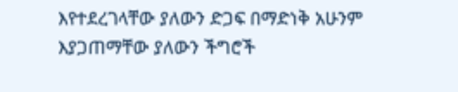እየተደረገላቸው ያለውን ድጋፍ በማድነቅ አሁንም እያጋጠማቸው ያለውን ችግሮች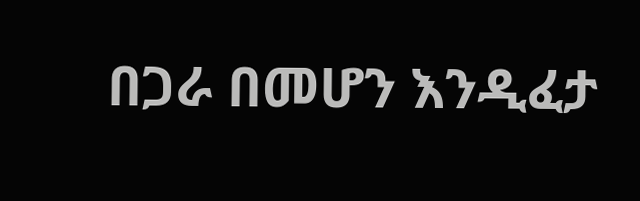በጋራ በመሆን እንዲፈታ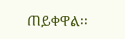ጠይቀዋል፡፡